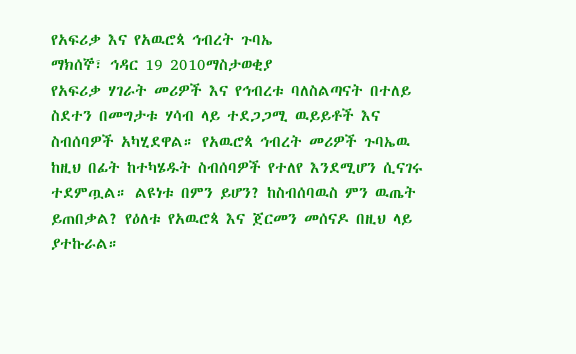የአፍሪቃ እና የአዉሮጳ ኅብረት ጉባኤ
ማክሰኞ፣ ኅዳር 19 2010ማስታወቂያ
የአፍሪቃ ሃገራት መሪዎች እና የኅብረቱ ባለስልጣናት በተለይ ስደተን በመግታቱ ሃሳብ ላይ ተደጋጋሚ ዉይይቶች እና ስብሰባዎች አካሂደዋል። የአዉሮጳ ኅብረት መሪዎች ጉባኤዉ ከዚህ በፊት ከተካሄዱት ስብሰባዎች የተለየ እንደሚሆን ሲናገሩ ተደምጧል። ልዩነቱ በምን ይሆን? ከስብሰባዉስ ምን ዉጤት ይጠበቃል? የዕለቱ የአዉሮጳ እና ጀርመን መሰናዶ በዚህ ላይ ያተኩራል።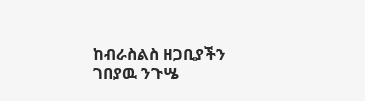ከብራስልስ ዘጋቢያችን ገበያዉ ንጉሤ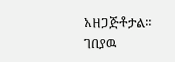አዘጋጅቶታል።
ገበያዉ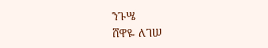ንጉሤ
ሸዋዬ ለገሠ